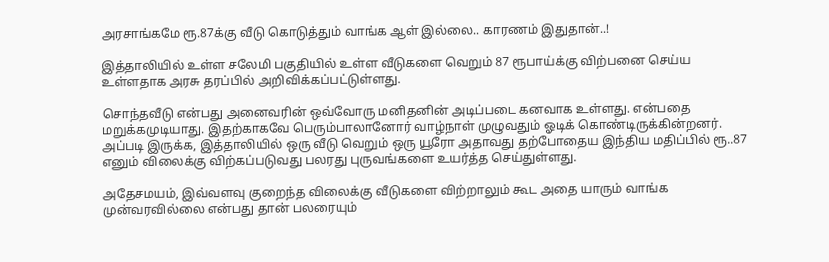அரசாங்கமே ரூ.87க்கு வீடு கொடுத்தும் வாங்க ஆள் இல்லை.. காரணம் இதுதான்..!

இத்தாலியில் உள்ள சலேமி பகுதியில் உள்ள வீடுகளை வெறும் 87 ரூபாய்க்கு விற்பனை செய்ய உள்ளதாக அரசு தரப்பில் அறிவிக்கப்பட்டுள்ளது.

சொந்தவீடு என்பது அனைவரின் ஒவ்வோரு மனிதனின் அடிப்படை கனவாக உள்ளது. என்பதை மறுக்கமுடியாது. இதற்காகவே பெரும்பாலானோர் வாழ்நாள் முழுவதும் ஓடிக் கொண்டிருக்கின்றனர். அப்படி இருக்க, இத்தாலியில் ஒரு வீடு வெறும் ஒரு யூரோ அதாவது தற்போதைய இந்திய மதிப்பில் ரூ..87 எனும் விலைக்கு விற்கப்படுவது பலரது புருவங்களை உயர்த்த செய்துள்ளது.

அதேசமயம், இவ்வளவு குறைந்த விலைக்கு வீடுகளை விற்றாலும் கூட அதை யாரும் வாங்க முன்வரவில்லை என்பது தான் பலரையும்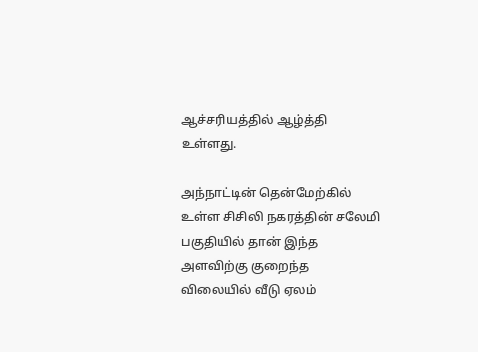ஆச்சரியத்தில் ஆழ்த்தி உள்ளது.

அந்நாட்டின் தென்மேற்கில் உள்ள சிசிலி நகரத்தின் சலேமி பகுதியில் தான் இந்த அளவிற்கு குறைந்த விலையில் வீடு ஏலம்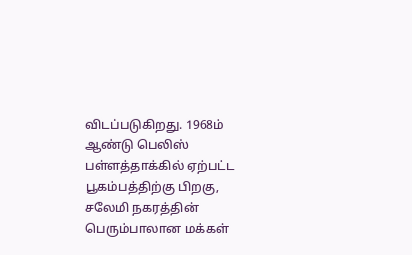விடப்படுகிறது. 1968ம் ஆண்டு பெலிஸ் பள்ளத்தாக்கில் ஏற்பட்ட பூகம்பத்திற்கு பிறகு, சலேமி நகரத்தின் பெரும்பாலான மக்கள்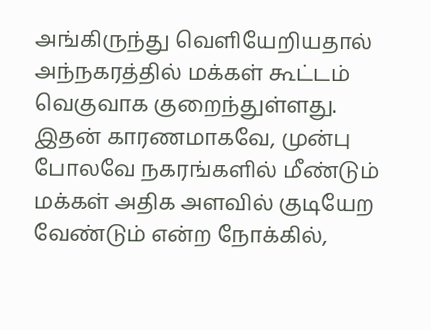அங்கிருந்து வெளியேறியதால் அந்நகரத்தில் மக்கள் கூட்டம் வெகுவாக குறைந்துள்ளது. இதன் காரணமாகவே, முன்பு போலவே நகரங்களில் மீண்டும் மக்கள் அதிக அளவில் குடியேற வேண்டும் என்ற நோக்கில்,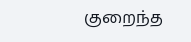குறைந்த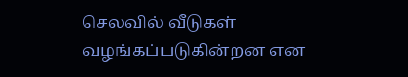செலவில் வீடுகள் வழங்கப்படுகின்றன என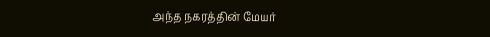அந்த நகரத்தின் மேயர்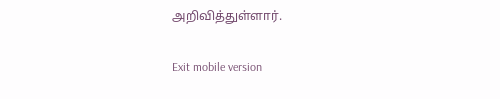அறிவித்துள்ளார்.

Exit mobile version